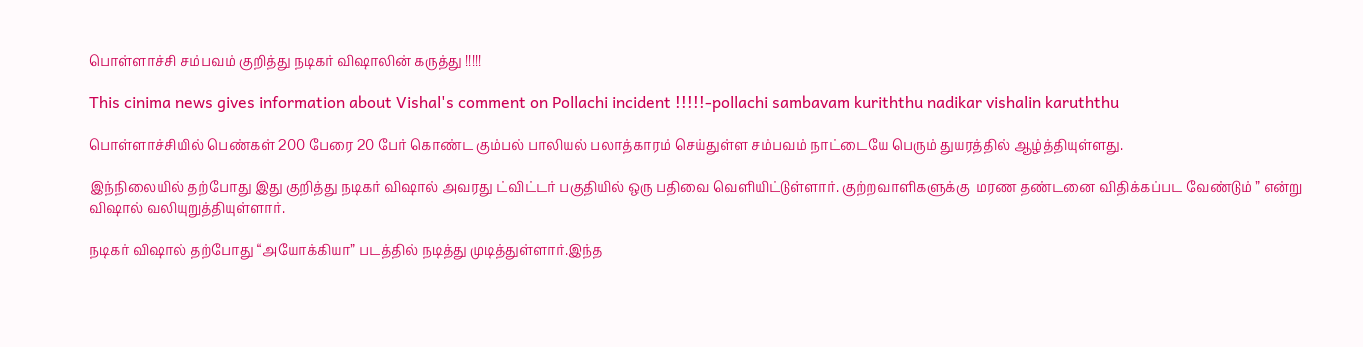பொள்ளாச்சி சம்பவம் குறித்து நடிகர் விஷாலின் கருத்து !!!!!

This cinima news gives information about Vishal's comment on Pollachi incident !!!!!-pollachi sambavam kuriththu nadikar vishalin karuththu

பொள்ளாச்சியில் பெண்கள் 200 பேரை 20 பேர் கொண்ட கும்பல் பாலியல் பலாத்காரம் செய்துள்ள சம்பவம் நாட்டையே பெரும் துயரத்தில் ஆழ்த்தியுள்ளது.

இந்நிலையில் தற்போது இது குறித்து நடிகர் விஷால் அவரது ட்விட்டர் பகுதியில் ஒரு பதிவை வெளியிட்டுள்ளார். குற்றவாளிகளுக்கு  மரண தண்டனை விதிக்கப்பட வேண்டும் ” என்று விஷால் வலியுறுத்தியுள்ளார்.

நடிகர் விஷால் தற்போது “அயோக்கியா” படத்தில் நடித்து முடித்துள்ளார்.இந்த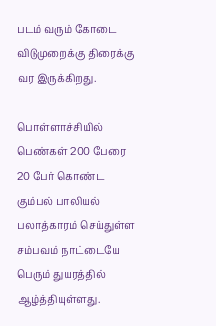படம் வரும் கோடை விடுமுறைக்கு திரைக்கு வர இருக்கிறது.

பொள்ளாச்சியில் பெண்கள் 200 பேரை 20 பேர் கொண்ட கும்பல் பாலியல் பலாத்காரம் செய்துள்ள சம்பவம் நாட்டையே பெரும் துயரத்தில் ஆழ்த்தியுள்ளது.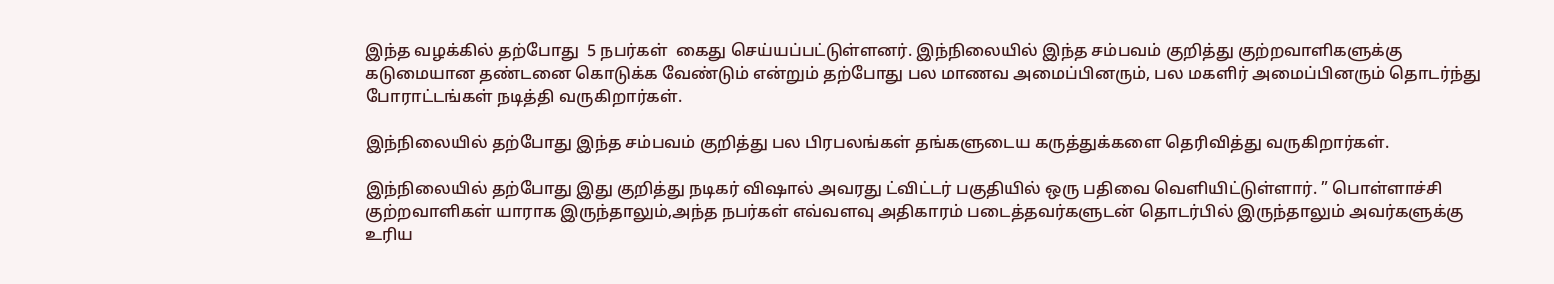இந்த வழக்கில் தற்போது  5 நபர்கள்  கைது செய்யப்பட்டுள்ளனர். இந்நிலையில் இந்த சம்பவம் குறித்து குற்றவாளிகளுக்கு கடுமையான தண்டனை கொடுக்க வேண்டும் என்றும் தற்போது பல மாணவ அமைப்பினரும், பல மகளிர் அமைப்பினரும் தொடர்ந்து போராட்டங்கள் நடித்தி வருகிறார்கள்.

இந்நிலையில் தற்போது இந்த சம்பவம் குறித்து பல பிரபலங்கள் தங்களுடைய கருத்துக்களை தெரிவித்து வருகிறார்கள்.

இந்நிலையில் தற்போது இது குறித்து நடிகர் விஷால் அவரது ட்விட்டர் பகுதியில் ஒரு பதிவை வெளியிட்டுள்ளார். ” பொள்ளாச்சி குற்றவாளிகள் யாராக இருந்தாலும்,அந்த நபர்கள் எவ்வளவு அதிகாரம் படைத்தவர்களுடன் தொடர்பில் இருந்தாலும் அவர்களுக்கு உரிய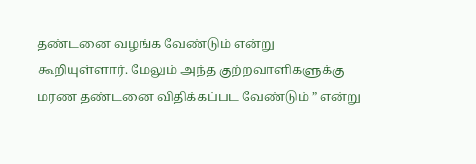தண்டனை வழங்க வேண்டும் என்று கூறியுள்ளார். மேலும் அந்த குற்றவாளிகளுக்கு  மரண தண்டனை விதிக்கப்பட வேண்டும் ” என்று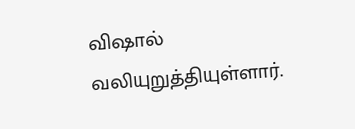விஷால் வலியுறுத்தியுள்ளார்.